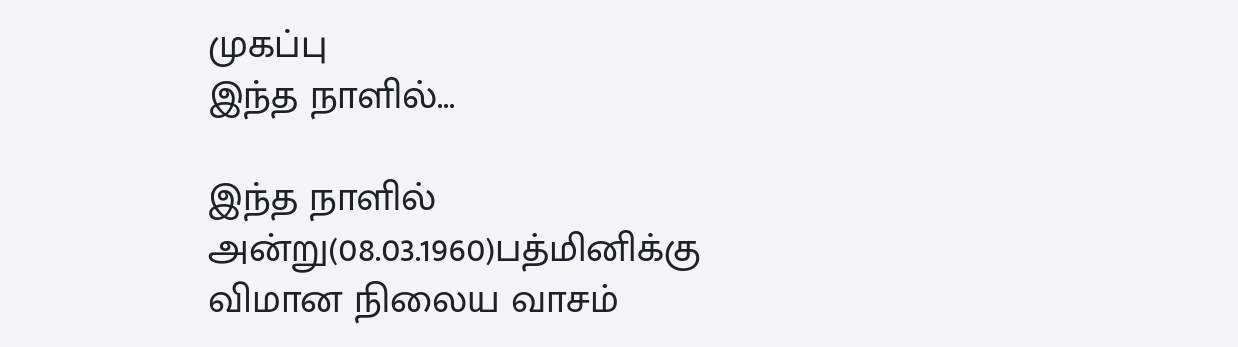முகப்பு
இந்த நாளில்...

இந்த நாளில் அன்று(08.03.1960)பத்மினிக்கு விமான நிலைய வாசம்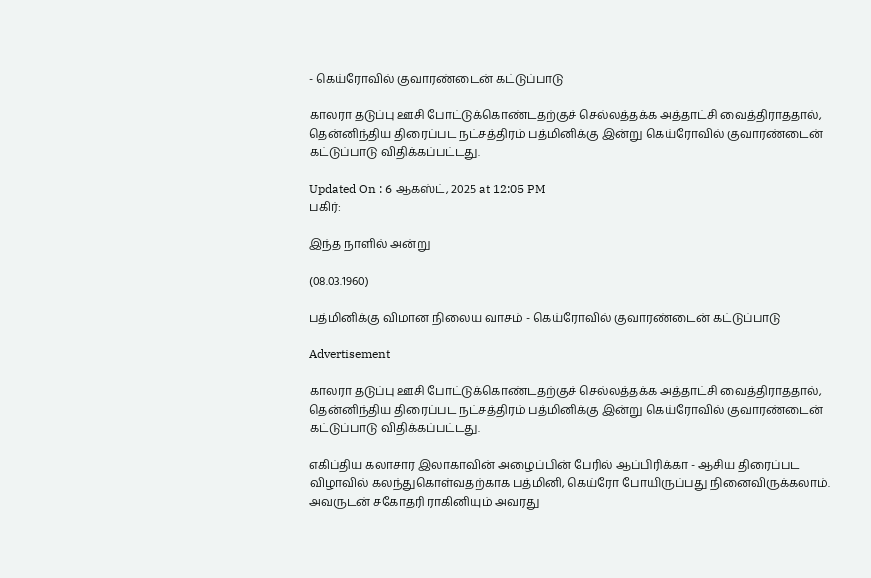- கெய்ரோவில் குவாரண்டைன் கட்டுப்பாடு

காலரா தடுப்பு ஊசி போட்டுக்கொண்டதற்குச் செல்லத்தக்க அத்தாட்சி வைத்திராததால், தென்னிந்திய திரைப்பட நட்சத்திரம் பத்மினிக்கு இன்று கெய்ரோவில் குவாரண்டைன் கட்டுப்பாடு விதிக்கப்பட்டது.

Updated On : 6 ஆகஸ்ட், 2025 at 12:05 PM
பகிர்:

இந்த நாளில் அன்று

(08.03.1960)

பத்மினிக்கு விமான நிலைய வாசம் - கெய்ரோவில் குவாரண்டைன் கட்டுப்பாடு

Advertisement

காலரா தடுப்பு ஊசி போட்டுக்கொண்டதற்குச் செல்லத்தக்க அத்தாட்சி வைத்திராததால், தென்னிந்திய திரைப்பட நட்சத்திரம் பத்மினிக்கு இன்று கெய்ரோவில் குவாரண்டைன் கட்டுப்பாடு விதிக்கப்பட்டது.

எகிப்திய கலாசார இலாகாவின் அழைப்பின் பேரில் ஆப்பிரிக்கா - ஆசிய திரைப்பட விழாவில் கலந்துகொள்வதற்காக பத்மினி, கெய்ரோ போயிருப்பது நினைவிருக்கலாம். அவருடன் சகோதரி ராகினியும் அவரது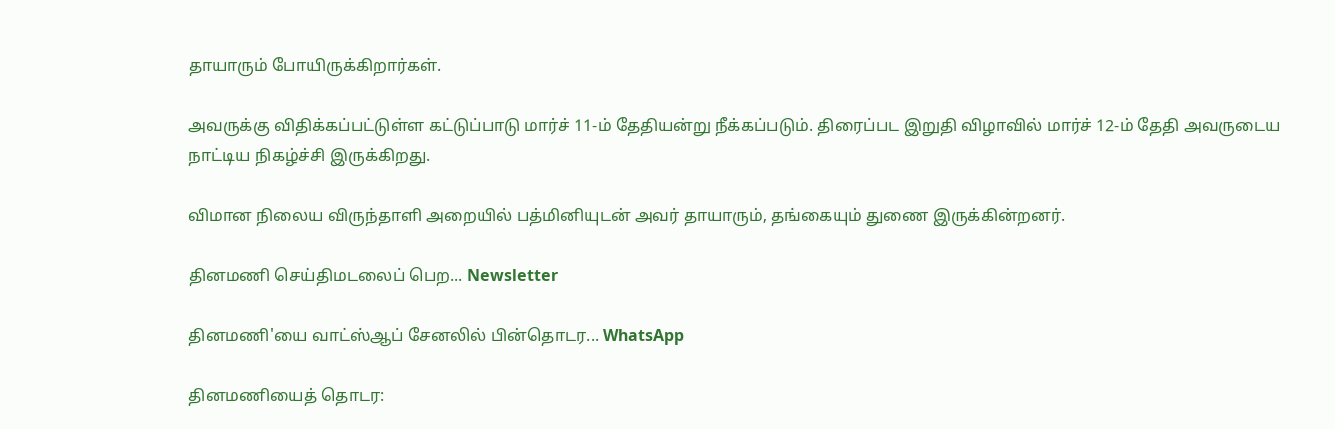தாயாரும் போயிருக்கிறார்கள்.

அவருக்கு விதிக்கப்பட்டுள்ள கட்டுப்பாடு மார்ச் 11-ம் தேதியன்று நீக்கப்படும். திரைப்பட இறுதி விழாவில் மார்ச் 12-ம் தேதி அவருடைய நாட்டிய நிகழ்ச்சி இருக்கிறது.

விமான நிலைய விருந்தாளி அறையில் பத்மினியுடன் அவர் தாயாரும், தங்கையும் துணை இருக்கின்றனர்.

தினமணி செய்திமடலைப் பெற... Newsletter

தினமணி'யை வாட்ஸ்ஆப் சேனலில் பின்தொடர... WhatsApp

தினமணியைத் தொடர: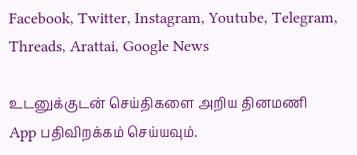Facebook, Twitter, Instagram, Youtube, Telegram, Threads, Arattai, Google News

உடனுக்குடன் செய்திகளை அறிய தினமணி App பதிவிறக்கம் செய்யவும்.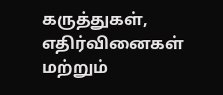கருத்துகள், எதிர்வினைகள் மற்றும்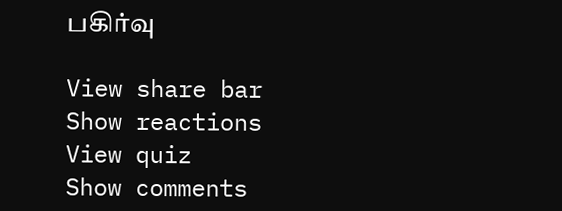பகிர்வு

View share bar
Show reactions
View quiz
Show comments